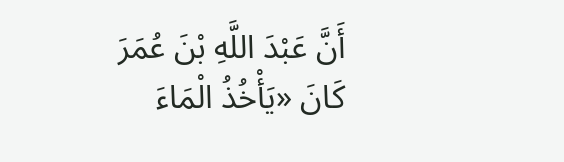أَنَّ عَبْدَ اللَّهِ بْنَ عُمَرَ كَانَ «يَأْخُذُ الْمَاءَ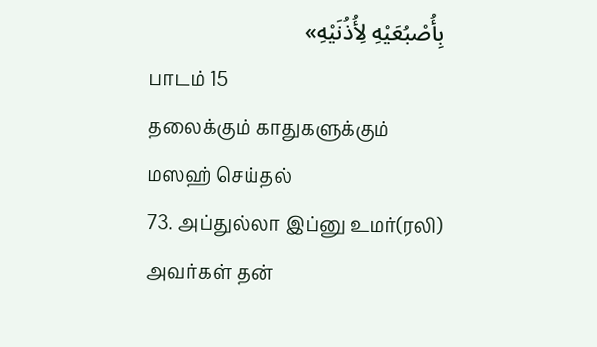بِأُصْبُعَيْهِ لِأُذُنَيْهِ»
பாடம் 15
தலைக்கும் காதுகளுக்கும் மஸஹ் செய்தல்
73. அப்துல்லா இப்னு உமர்(ரலி) அவர்கள் தன்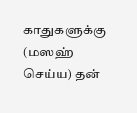காதுகளுக்கு (மஸஹ் செய்ய) தன்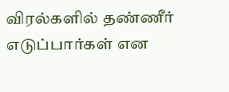விரல்களில் தண்ணீர் எடுப்பார்கள் என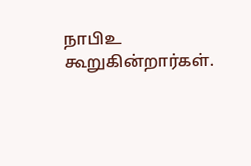நாபிஉ கூறுகின்றார்கள்.